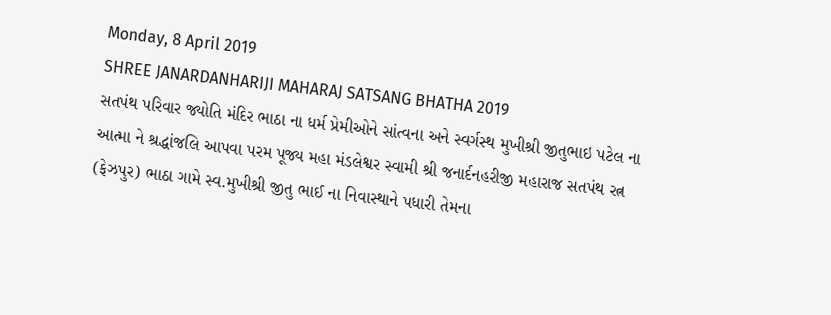Monday, 8 April 2019
SHREE JANARDANHARIJI MAHARAJ SATSANG BHATHA 2019
સતપંથ પરિવાર જ્યોતિ મંદિર ભાઠા ના ધર્મ પ્રેમીઓને સાંત્વના અને સ્વર્ગસ્થ મુખીશ્રી જીતુભાઇ પટેલ ના આત્મા ને શ્રદ્ધાંજલિ આપવા પરમ પૂજ્ય મહા મંડલેશ્વર સ્વામી શ્રી જનાર્દનહરીજી મહારાજ સતપંથ રત્ન (ફેઝપુર) ભાઠા ગામે સ્વ.મુખીશ્રી જીતુ ભાઈ ના નિવાસ્થાને પધારી તેમના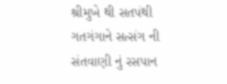શ્રીમુખે થી સતપંથી ગતગંગાને સત્સંગ ની સંતવાણી નું રસપાન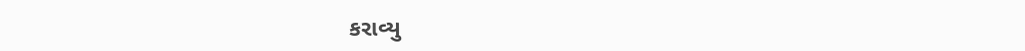કરાવ્યુ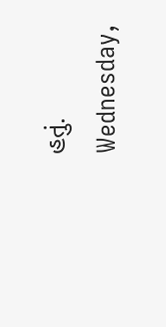હતું.
Wednesday,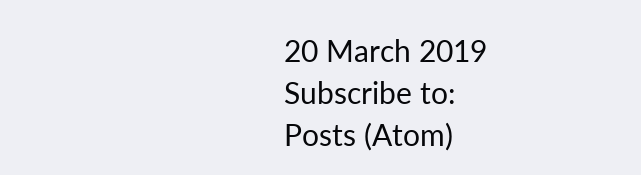20 March 2019
Subscribe to:
Posts (Atom)